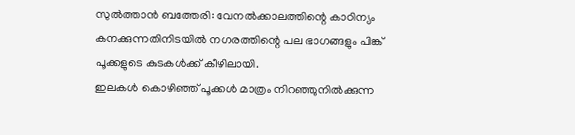സുൽത്താൻ ബത്തേരി: വേനൽക്കാലത്തിന്റെ കാഠിന്യം കനക്കുന്നതിനിടയിൽ നഗരത്തിന്റെ പല ഭാഗങ്ങളും പിങ്ക് പൂക്കളുടെ കുടകൾക്ക് കീഴിലായി.
ഇലകൾ കൊഴിഞ്ഞ് പൂക്കൾ മാത്രം നിറഞ്ഞുനിൽക്കുന്ന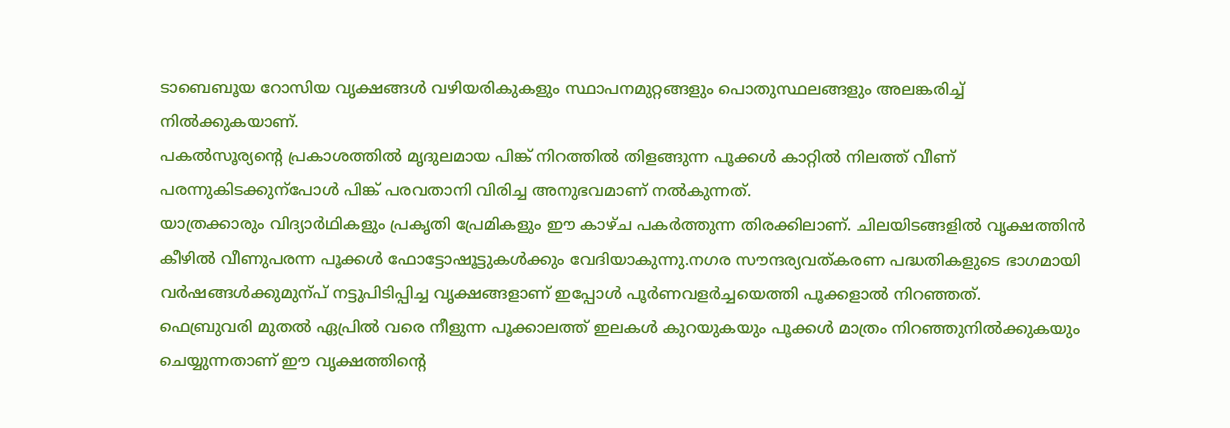ടാബെബൂയ റോസിയ വൃക്ഷങ്ങൾ വഴിയരികുകളും സ്ഥാപനമുറ്റങ്ങളും പൊതുസ്ഥലങ്ങളും അലങ്കരിച്ച് നിൽക്കുകയാണ്.
പകൽസൂര്യന്റെ പ്രകാശത്തിൽ മൃദുലമായ പിങ്ക് നിറത്തിൽ തിളങ്ങുന്ന പൂക്കൾ കാറ്റിൽ നിലത്ത് വീണ് പരന്നുകിടക്കുന്പോൾ പിങ്ക് പരവതാനി വിരിച്ച അനുഭവമാണ് നൽകുന്നത്.
യാത്രക്കാരും വിദ്യാർഥികളും പ്രകൃതി പ്രേമികളും ഈ കാഴ്ച പകർത്തുന്ന തിരക്കിലാണ്. ചിലയിടങ്ങളിൽ വൃക്ഷത്തിൻ കീഴിൽ വീണുപരന്ന പൂക്കൾ ഫോട്ടോഷൂട്ടുകൾക്കും വേദിയാകുന്നു.നഗര സൗന്ദര്യവത്കരണ പദ്ധതികളുടെ ഭാഗമായി വർഷങ്ങൾക്കുമുന്പ് നട്ടുപിടിപ്പിച്ച വൃക്ഷങ്ങളാണ് ഇപ്പോൾ പൂർണവളർച്ചയെത്തി പൂക്കളാൽ നിറഞ്ഞത്.
ഫെബ്രുവരി മുതൽ ഏപ്രിൽ വരെ നീളുന്ന പൂക്കാലത്ത് ഇലകൾ കുറയുകയും പൂക്കൾ മാത്രം നിറഞ്ഞുനിൽക്കുകയും ചെയ്യുന്നതാണ് ഈ വൃക്ഷത്തിന്റെ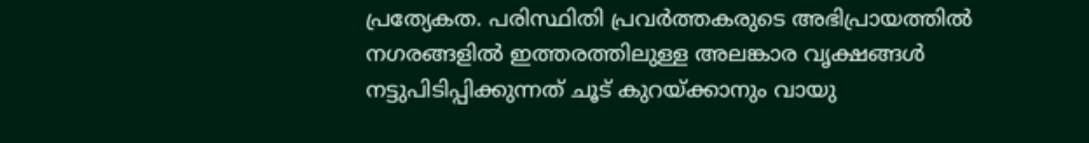പ്രത്യേകത. പരിസ്ഥിതി പ്രവർത്തകരുടെ അഭിപ്രായത്തിൽ നഗരങ്ങളിൽ ഇത്തരത്തിലുള്ള അലങ്കാര വൃക്ഷങ്ങൾ നട്ടുപിടിപ്പിക്കുന്നത് ചൂട് കുറയ്ക്കാനും വായു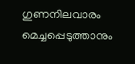ഗുണനിലവാരം മെച്ചപ്പെടുത്താനും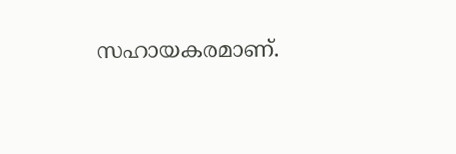സഹായകരമാണ്.